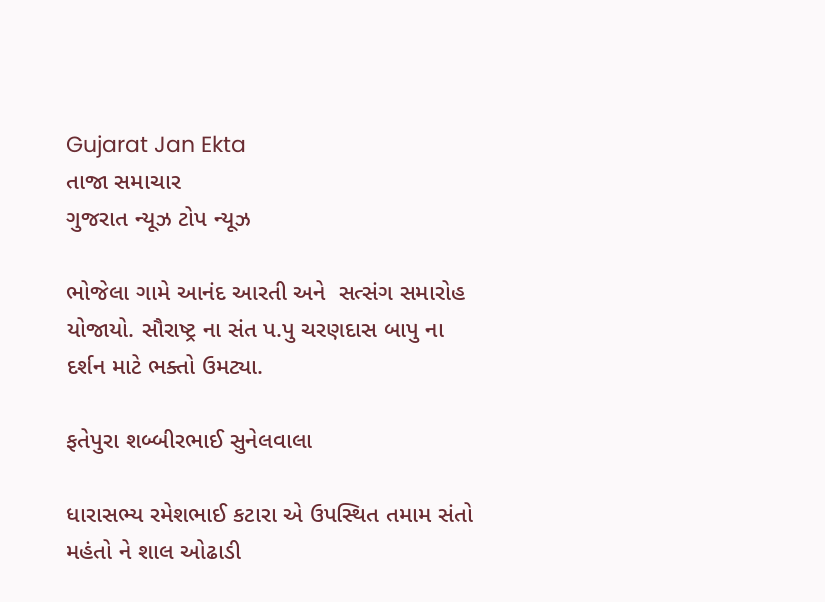Gujarat Jan Ekta
તાજા સમાચાર
ગુજરાત ન્યૂઝ ટોપ ન્યૂઝ

ભોજેલા ગામે આનંદ આરતી અને  સત્સંગ સમારોહ યોજાયો. સૌરાષ્ટ્ર ના સંત પ.પુ ચરણદાસ બાપુ ના દર્શન માટે ભક્તો ઉમટ્યા.

ફતેપુરા શબ્બીરભાઈ સુનેલવાલા

ધારાસભ્ય રમેશભાઈ કટારા એ ઉપસ્થિત તમામ સંતો મહંતો ને શાલ ઓઢાડી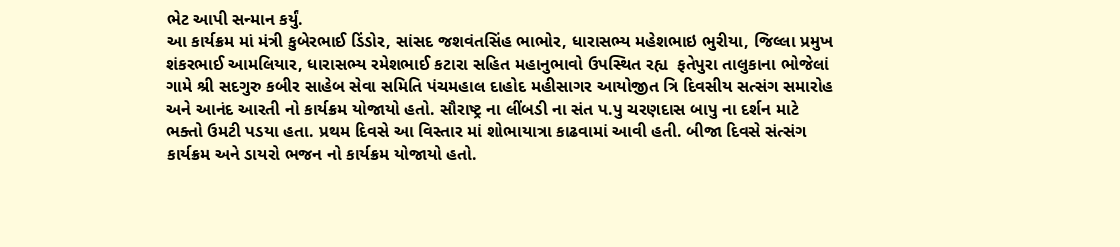ભેટ આપી સન્માન કર્યું.
આ કાર્યક્રમ માં મંત્રી કુબેરભાઈ ડિંડોર, સાંસદ જશવંતસિંહ ભાભોર, ધારાસભ્ય મહેશભાઇ ભુરીયા, જિલ્લા પ્રમુખ શંકરભાઈ આમલિયાર, ધારાસભ્ય રમેશભાઈ કટારા સહિત મહાનુભાવો ઉપસ્થિત રહ્ય  ફતેપુરા તાલુકાના ભોજેલાં ગામે શ્રી સદગુરુ કબીર સાહેબ સેવા સમિતિ પંચમહાલ દાહોદ મહીસાગર આયોજીત ત્રિ દિવસીય સત્સંગ સમારોહ અને આનંદ આરતી નો કાર્યક્રમ યોજાયો હતો. સૌરાષ્ટ્ર ના લીંબડી ના સંત પ.પુ ચરણદાસ બાપુ ના દર્શન માટે ભક્તો ઉમટી પડયા હતા. પ્રથમ દિવસે આ વિસ્તાર માં શોભાયાત્રા કાઢવામાં આવી હતી. બીજા દિવસે સંત્સંગ કાર્યક્રમ અને ડાયરો ભજન નો કાર્યક્રમ યોજાયો હતો.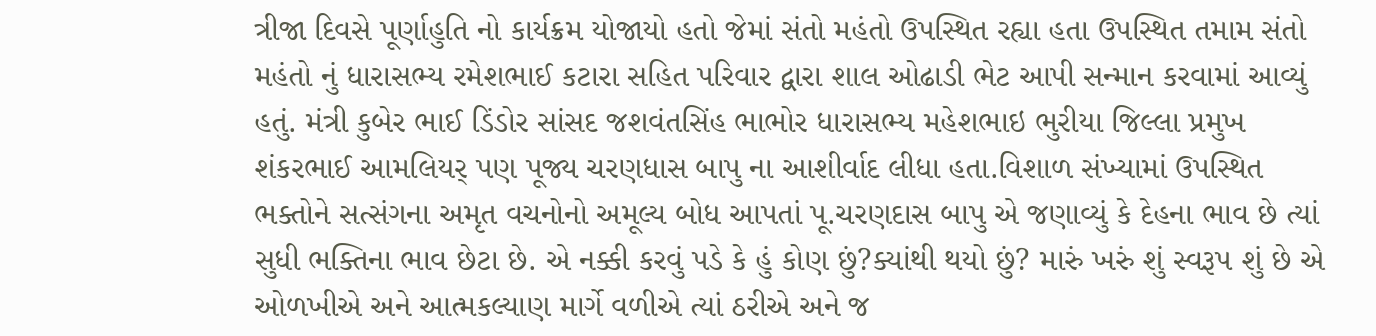ત્રીજા દિવસે પૂર્ણાહુતિ નો કાર્યક્રમ યોજાયો હતો જેમાં સંતો મહંતો ઉપસ્થિત રહ્યા હતા ઉપસ્થિત તમામ સંતો મહંતો નું ધારાસભ્ય રમેશભાઈ કટારા સહિત પરિવાર દ્વારા શાલ ઓઢાડી ભેટ આપી સન્માન કરવામાં આવ્યું હતું. મંત્રી કુબેર ભાઈ ડિંડોર સાંસદ જશવંતસિંહ ભાભોર ધારાસભ્ય મહેશભાઇ ભુરીયા જિલ્લા પ્રમુખ શંકરભાઈ આમલિયર્ પણ પૂજ્ય ચરણધાસ બાપુ ના આશીર્વાદ લીધા હતા.વિશાળ સંખ્યામાં ઉપસ્થિત ભક્તોને સત્સંગના અમૃત વચનોનો અમૂલ્ય બોધ આપતાં પૂ.ચરણદાસ બાપુ એ જણાવ્યું કે દેહના ભાવ છે ત્યાં સુધી ભક્તિના ભાવ છેટા છે. એ નક્કી કરવું પડે કે હું કોણ છું?ક્યાંથી થયો છું? મારું ખરું શું સ્વરૂપ શું છે એ ઓળખીએ અને આત્મકલ્યાણ માર્ગે વળીએ ત્યાં ઠરીએ અને જ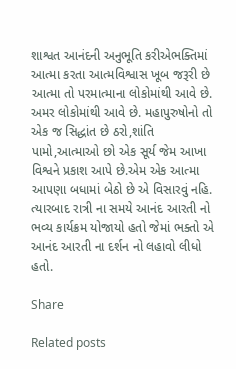શાશ્વત આનંદની અનુભૂતિ કરીએભક્તિમાં આત્મા કરતા આત્મવિશ્વાસ ખૂબ જરૂરી છે આત્મા તો પરમાત્માના લોકોમાંથી આવે છે. અમર લોકોમાંથી આવે છે. મહાપુરુષોનો તો એક જ સિદ્ધાંત છે ઠરો,શાંતિ પામો,આત્માઓ છો એક સૂર્ય જેમ આખા વિશ્વને પ્રકાશ આપે છે.એમ એક આત્મા આપણા બધામાં બેઠો છે એ વિસારવું નહિ.  ત્યારબાદ રાત્રી ના સમયે આનંદ આરતી નો ભવ્ય કાર્યક્રમ યોજાયો હતો જેમાં ભક્તો એ આનંદ આરતી ના દર્શન નો લહાવો લીધો હતો.

Share

Related posts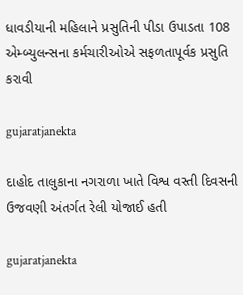ધાવડીયાની મહિલાને પ્રસુતિની પીડા ઉપાડતા 108 એમ્બ્યુલન્સના કર્મચારીઓએ સફળતાપૂર્વક પ્રસુતિ કરાવી

gujaratjanekta

દાહોદ તાલુકાના નગરાળા ખાતે વિશ્વ વસ્તી દિવસની ઉજવણી અંતર્ગત રેલી યોજાઈ હતી

gujaratjanekta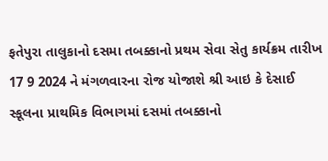ફતેપુરા તાલુકાનો દસમા તબક્કાનો પ્રથમ સેવા સેતુ કાર્યક્રમ તારીખ 17 9 2024 ને મંગળવારના રોજ યોજાશે શ્રી આઇ કે દેસાઈ સ્કૂલના પ્રાથમિક વિભાગમાં દસમાં તબક્કાનો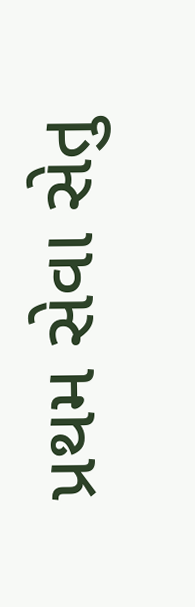પ્રથમ સેવા સેતુ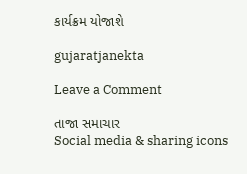કાર્યક્રમ યોજાશે

gujaratjanekta

Leave a Comment

તાજા સમાચાર
Social media & sharing icons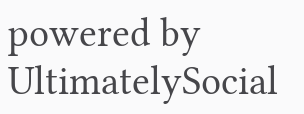powered by UltimatelySocial